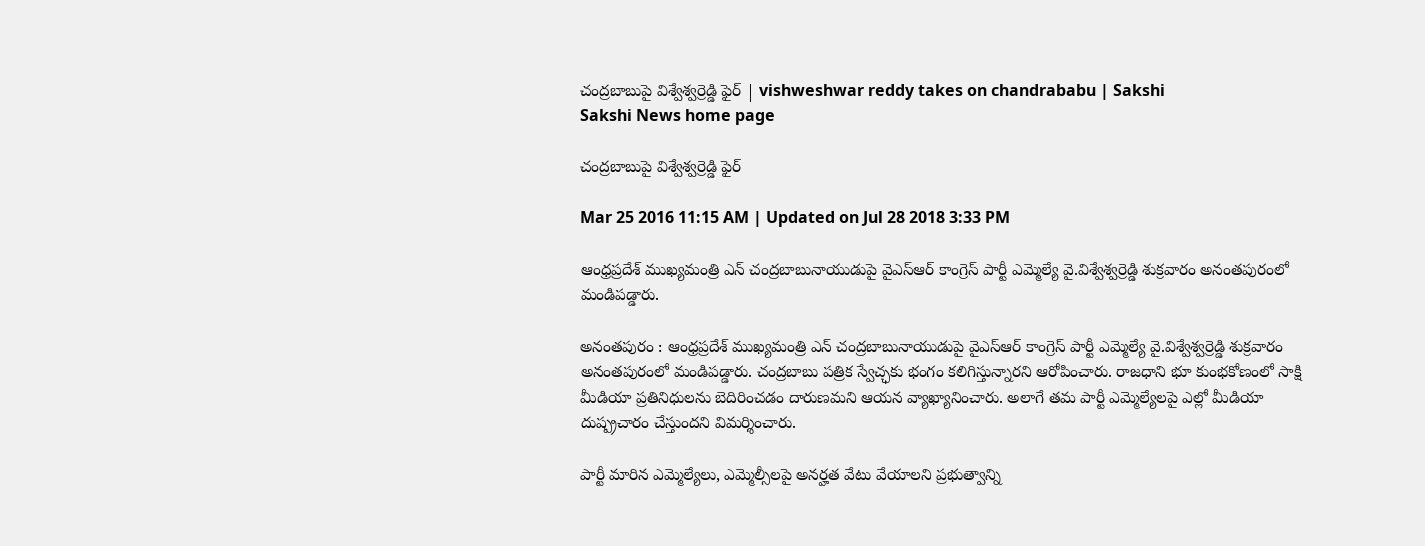చంద్రబాబుపై విశ్వేశ్వర్రెడ్డి ఫైర్ | vishweshwar reddy takes on chandrababu | Sakshi
Sakshi News home page

చంద్రబాబుపై విశ్వేశ్వర్రెడ్డి ఫైర్

Mar 25 2016 11:15 AM | Updated on Jul 28 2018 3:33 PM

ఆంధ్రప్రదేశ్ ముఖ్యమంత్రి ఎన్ చంద్రబాబునాయుడుపై వైఎస్ఆర్ కాంగ్రెస్ పార్టీ ఎమ్మెల్యే వై.విశ్వేశ్వర్రెడ్డి శుక్రవారం అనంతపురంలో మండిపడ్డారు.

అనంతపురం : ఆంధ్రప్రదేశ్ ముఖ్యమంత్రి ఎన్ చంద్రబాబునాయుడుపై వైఎస్ఆర్ కాంగ్రెస్ పార్టీ ఎమ్మెల్యే వై.విశ్వేశ్వర్రెడ్డి శుక్రవారం అనంతపురంలో మండిపడ్డారు. చంద్రబాబు పత్రిక స్వేచ్ఛకు భంగం కలిగిస్తున్నారని ఆరోపించారు. రాజధాని భూ కుంభకోణంలో సాక్షి మీడియా ప్రతినిధులను బెదిరించడం దారుణమని ఆయన వ్యాఖ్యానించారు. అలాగే తమ పార్టీ ఎమ్మెల్యేలపై ఎల్లో మీడియా దుష్ప్రచారం చేస్తుందని విమర్శించారు.

పార్టీ మారిన ఎమ్మెల్యేలు, ఎమ్మెల్సీలపై అనర్హత వేటు వేయాలని ప్రభుత్వాన్ని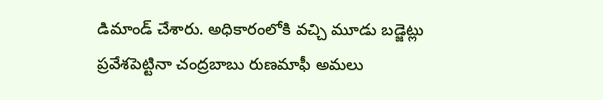డిమాండ్ చేశారు. అధికారంలోకి వచ్చి మూడు బడ్జెట్లు ప్రవేశపెట్టినా చంద్రబాబు రుణమాఫీ అమలు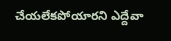చేయలేకపోయారని ఎద్దేవా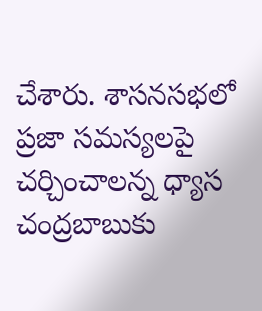చేశారు. శాసనసభలో ప్రజా సమస్యలపై చర్చించాలన్న ధ్యాస చంద్రబాబుకు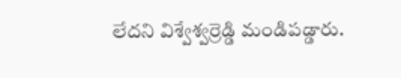లేదని విశ్వేశ్వర్రెడ్డి మండిపడ్డారు.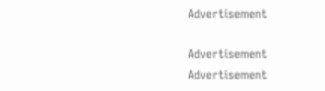Advertisement

Advertisement
Advertisement